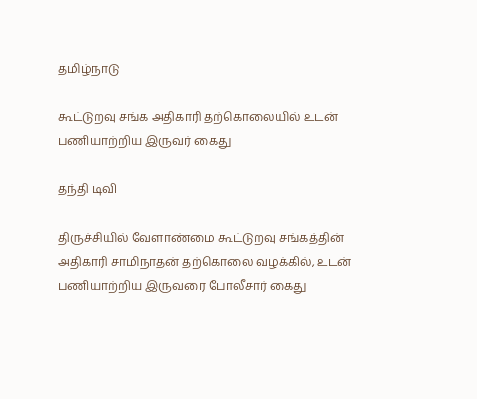தமிழ்நாடு

கூட்டுறவு சங்க அதிகாரி தற்கொலையில் உடன் பணியாற்றிய இருவர் கைது

தந்தி டிவி

திருச்சியில் வேளாண்மை கூட்டுறவு சங்கத்தின் அதிகாரி சாமிநாதன் தற்கொலை வழக்கில், உடன் பணியாற்றிய இருவரை போலீசார் கைது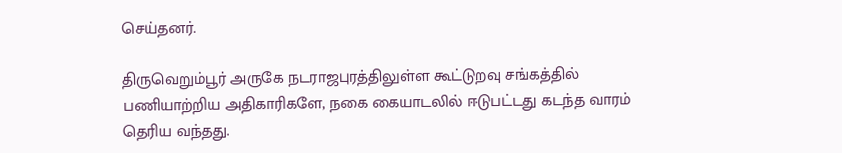செய்தனர்.

திருவெறும்பூர் அருகே நடராஜபுரத்திலுள்ள கூட்டுறவு சங்கத்தில் பணியாற்றிய அதிகாரிகளே, நகை கையாடலில் ஈடுபட்டது கடந்த வாரம் தெரிய வந்தது.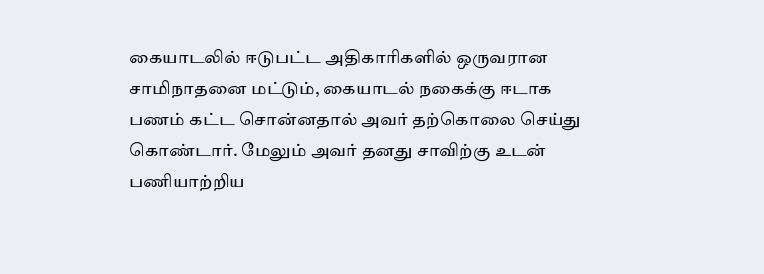கையாடலில் ஈடுபட்ட அதிகாரிகளில் ஒருவரான சாமிநாதனை மட்டும், கையாடல் நகைக்கு ஈடாக பணம் கட்ட சொன்னதால் அவர் தற்கொலை செய்து கொண்டார். மேலும் அவர் தனது சாவிற்கு உடன் பணியாற்றிய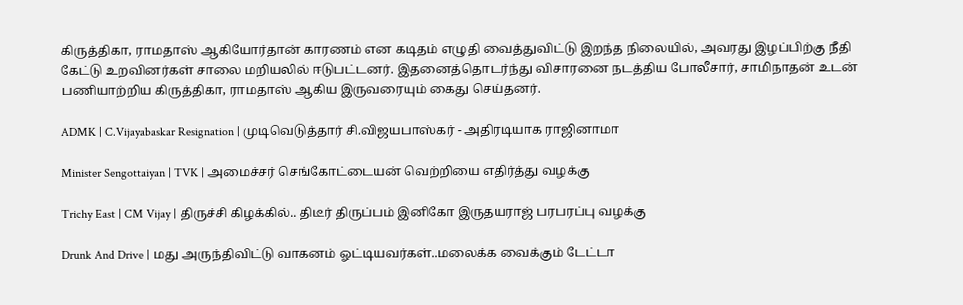கிருத்திகா, ராமதாஸ் ஆகியோர்தான் காரணம் என கடிதம் எழுதி வைத்துவிட்டு இறந்த நிலையில், அவரது இழப்பிற்கு நீதி கேட்டு உறவினர்கள் சாலை மறியலில் ஈடுபட்டனர். இதனைத்தொடர்ந்து விசாரனை நடத்திய போலீசார், சாமிநாதன் உடன் பணியாற்றிய கிருத்திகா, ராமதாஸ் ஆகிய இருவரையும் கைது செய்தனர்.

ADMK | C.Vijayabaskar Resignation | முடிவெடுத்தார் சி.விஜயபாஸ்கர் - அதிரடியாக ராஜினாமா

Minister Sengottaiyan | TVK | அமைச்சர் செங்கோட்டையன் வெற்றியை எதிர்த்து வழக்கு

Trichy East | CM Vijay | திருச்சி கிழக்கில்.. திடீர் திருப்பம் இனிகோ இருதயராஜ் பரபரப்பு வழக்கு

Drunk And Drive | மது அருந்திவிட்டு வாகனம் ஓட்டியவர்கள்..மலைக்க வைக்கும் டேட்டா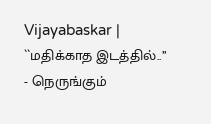Vijayabaskar | ``மதிக்காத இடத்தில்..’’ - நெருங்கும்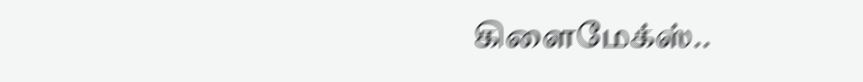கிளைமேக்ஸ்..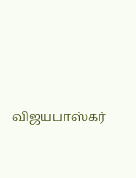விஜயபாஸ்கர்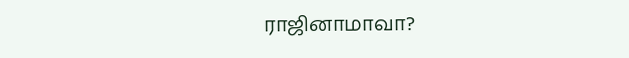ராஜினாமாவா?